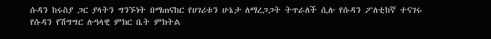ሱዳን ከሩስያ ጋር ያላትን ግንኙነት በማጠናከር የሀገሪቱን ሁኔታ ለማረጋጋት ትጥራለች ሲሉ የሱዳን ፖለቲከኛ ተናገሩ
የሱዳን የሽግግር ሉዓላዊ ምክር ቤት ምክትል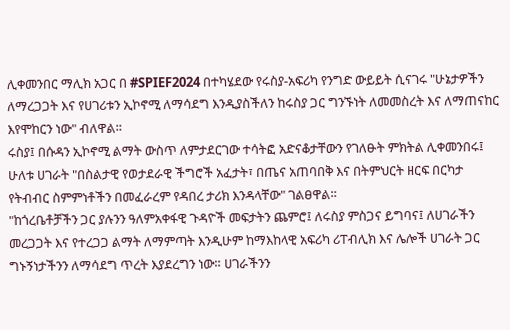ሊቀመንበር ማሊክ አጋር በ #SPIEF2024 በተካሄደው የሩስያ-አፍሪካ የንግድ ውይይት ሲናገሩ "ሁኔታዎችን ለማረጋጋት እና የሀገሪቱን ኢኮኖሚ ለማሳደግ እንዲያስችለን ከሩስያ ጋር ግንኙነት ለመመስረት እና ለማጠናከር እየሞከርን ነው" ብለዋል።
ሩስያ፤ በሱዳን ኢኮኖሚ ልማት ውስጥ ለምታደርገው ተሳትፎ አድናቆታቸውን የገለፁት ምክትል ሊቀመንበሩ፤ ሁለቱ ሀገራት "በስልታዊ የወታደራዊ ችግሮች አፈታት፣ በጤና አጠባበቅ እና በትምህርት ዘርፍ በርካታ የትብብር ስምምነቶችን በመፈራረም የዳበረ ታሪክ እንዳላቸው" ገልፀዋል።
"ከጎረቤቶቻችን ጋር ያሉንን ዓለምአቀፋዊ ጉዳዮች መፍታትን ጨምሮ፤ ለሩስያ ምስጋና ይግባና፤ ለሀገራችን መረጋጋት እና የተረጋጋ ልማት ለማምጣት እንዲሁም ከማእከላዊ አፍሪካ ሪፐብሊክ እና ሌሎች ሀገራት ጋር ግኑኝነታችንን ለማሳደግ ጥረት እያደረግን ነው። ሀገራችንን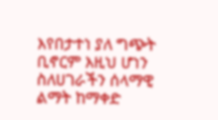እየበታተነ ያለ ግጭት ቢኖርም እዚህ ሆነን ስለሀገራችን ሰላማዊ ልማት ከማቀድ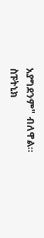አያግደንም" ብለዋል።
ስፑትኒክ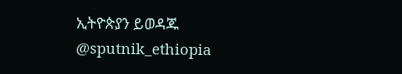ኢትዮጵያን ይወዳጁ @sputnik_ethiopia